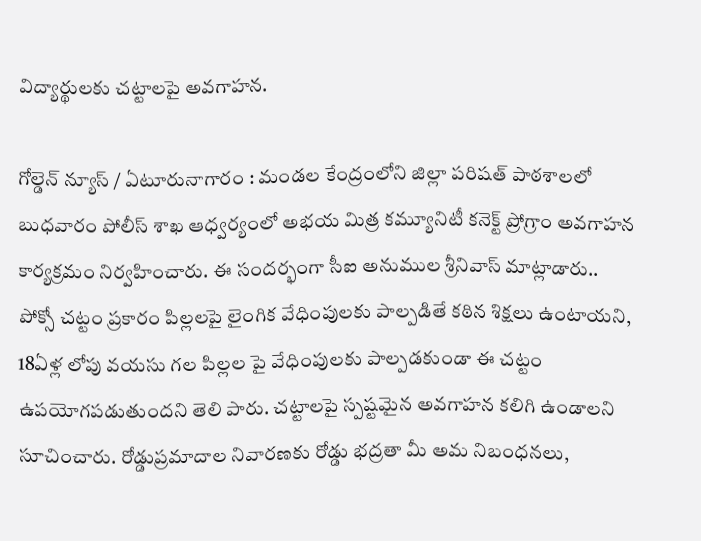విద్యార్థులకు చట్టాలపై అవగాహన.

గోల్డెన్ న్యూస్ / ఏటూరునాగారం : మండల కేంద్రంలోని జిల్లా పరిషత్ పాఠశాలలో బుధవారం పోలీస్ శాఖ ఆధ్వర్యంలో అభయ మిత్ర కమ్యూనిటీ కనెక్ట్ ప్రోగ్రాం అవగాహన కార్యక్రమం నిర్వహించారు. ఈ సందర్భంగా సీఐ అనుముల శ్రీనివాస్ మాట్లాడారు.. పోక్సో చట్టం ప్రకారం పిల్లలపై లైంగిక వేధింపులకు పాల్పడితే కఠిన శిక్షలు ఉంటాయని, 18ఏళ్ల లోపు వయసు గల పిల్లల పై వేధింపులకు పాల్పడకుండా ఈ చట్టం ఉపయోగపడుతుందని తెలి పారు. చట్టాలపై స్పష్టమైన అవగాహన కలిగి ఉండాలని సూచించారు. రోడ్డుప్రమాదాల నివారణకు రోడ్డు భద్రతా మీ అమ నిబంధనలు,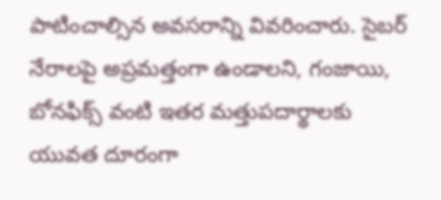పాటించాల్సిన అవసరాన్ని వివరించారు. సైబర్ నేరాలపై అప్రమత్తంగా ఉండాలని, గంజాయి, బోనఫిక్స్ వంటి ఇతర మత్తుపదార్థాలకు యువత దూరంగా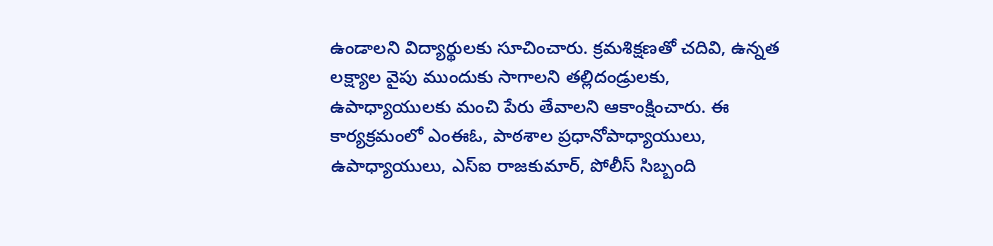ఉండాలని విద్యార్థులకు సూచించారు. క్రమశిక్షణతో చదివి, ఉన్నత లక్ష్యాల వైపు ముందుకు సాగాలని తల్లిదండ్రులకు, ఉపాధ్యాయులకు మంచి పేరు తేవాలని ఆకాంక్షించారు. ఈ కార్యక్రమంలో ఎంఈఓ, పాఠశాల ప్రధానోపాధ్యాయులు, ఉపాధ్యాయులు, ఎస్ఐ రాజకుమార్, పోలీస్ సిబ్బంది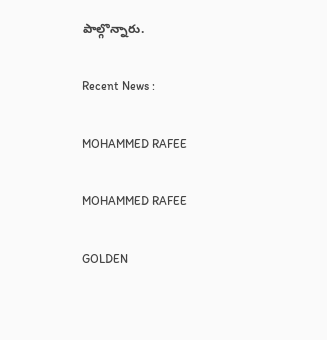పాల్గొన్నారు.

Recent News :

MOHAMMED RAFEE

MOHAMMED RAFEE

GOLDEN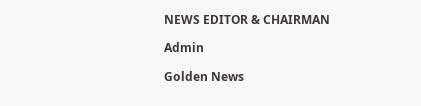NEWS EDITOR & CHAIRMAN

Admin

Golden News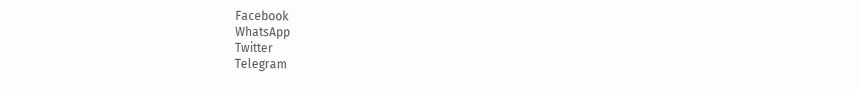Facebook
WhatsApp
Twitter
Telegram